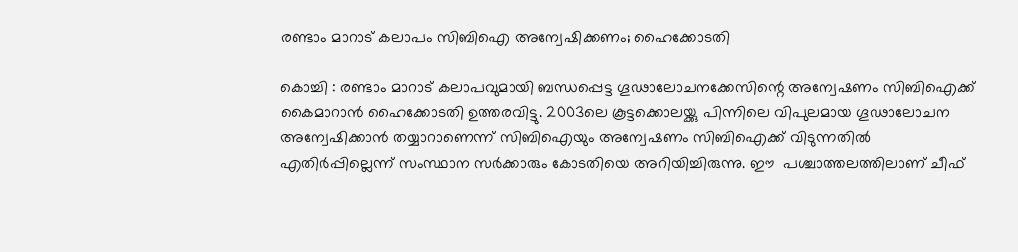രണ്ടാം മാറാട് കലാപം സിബിഐ അന്വേഷിക്കണം; ഹൈക്കോടതി

കൊച്ചി : രണ്ടാം മാറാട് കലാപവുമായി ബന്ധപ്പെട്ട ഗൂഢാലോചനക്കേസിന്റെ അന്വേഷണം സിബിഐക്ക് കൈമാറാന്‍ ഹൈക്കോടതി ഉത്തരവിട്ടു. 2003ലെ കൂട്ടക്കൊലയ്ക്കു പിന്നിലെ വിപുലമായ ഗൂഢാലോചന അന്വേഷിക്കാന്‍ തയ്യാറാണെന്ന് സിബിഐയും അന്വേഷണം സിബിഐക്ക് വിടുന്നതില്‍ എതിര്‍പ്പില്ലെന്ന് സംസ്ഥാന സര്‍ക്കാരും കോടതിയെ അറിയിച്ചിരുന്നു. ഈ  പശ്ചാത്തലത്തിലാണ് ചീഫ്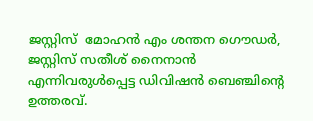ജസ്റ്റിസ്  മോഹന്‍ എം ശന്തന ഗൌഡര്‍, ജസ്റ്റിസ് സതീശ് നൈനാന്‍ എന്നിവരുള്‍പ്പെട്ട ഡിവിഷന്‍ ബെഞ്ചിന്റെ ഉത്തരവ്.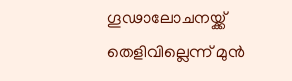ഗൂഢാലോചനയ്ക്ക് തെളിവില്ലെന്ന് മുന്‍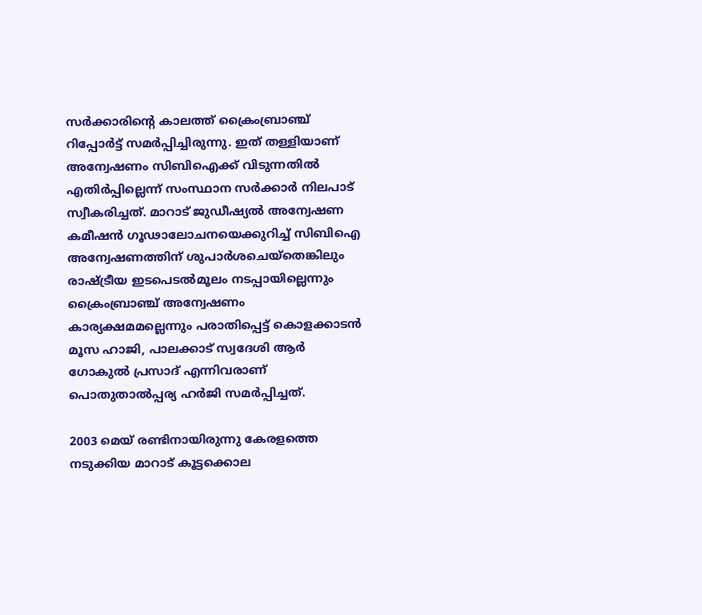സര്‍ക്കാരിന്റെ കാലത്ത് ക്രൈംബ്രാഞ്ച് റിപ്പോര്‍ട്ട് സമര്‍പ്പിച്ചിരുന്നു. ഇത് തള്ളിയാണ് അന്വേഷണം സിബിഐക്ക് വിടുന്നതില്‍ എതിര്‍പ്പില്ലെന്ന് സംസ്ഥാന സര്‍ക്കാര്‍ നിലപാട് സ്വീകരിച്ചത്. മാറാട് ജുഡീഷ്യല്‍ അന്വേഷണ കമീഷന്‍ ഗൂഢാലോചനയെക്കുറിച്ച് സിബിഐ അന്വേഷണത്തിന് ശുപാര്‍ശചെയ്തെങ്കിലും രാഷ്ട്രീയ ഇടപെടല്‍മൂലം നടപ്പായില്ലെന്നും ക്രൈംബ്രാഞ്ച് അന്വേഷണം കാര്യക്ഷമമല്ലെന്നും പരാതിപ്പെട്ട് കൊളക്കാടന്‍ മൂസ ഹാജി, പാലക്കാട് സ്വദേശി ആര്‍ ഗോകുല്‍ പ്രസാദ് എന്നിവരാണ് പൊതുതാല്‍പ്പര്യ ഹര്‍ജി സമര്‍പ്പിച്ചത്.

2003 മെയ് രണ്ടിനായിരുന്നു കേരളത്തെ നടുക്കിയ മാറാട് കൂട്ടക്കൊല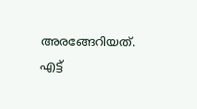അരങ്ങേറിയത്. എട്ട്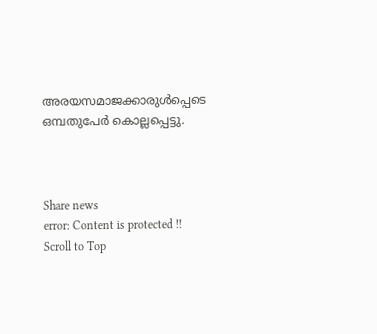അരയസമാജക്കാരുള്‍പ്പെടെ ഒമ്പതുപേര്‍ കൊല്ലപ്പെട്ടു.



Share news
error: Content is protected !!
Scroll to Top